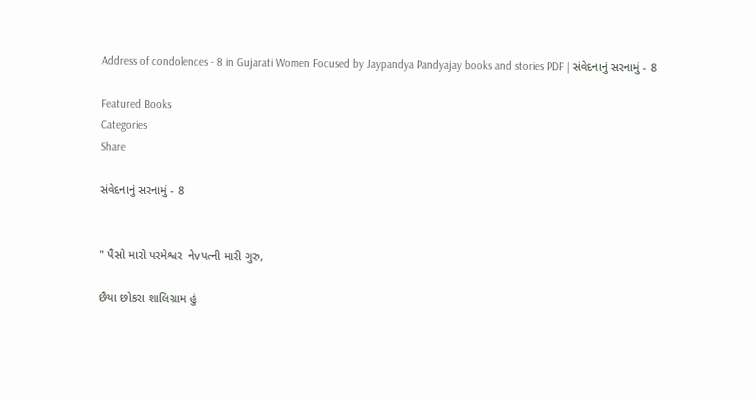Address of condolences - 8 in Gujarati Women Focused by Jaypandya Pandyajay books and stories PDF | સંવેદનાનું સરનામું - 8

Featured Books
Categories
Share

સંવેદનાનું સરનામું - 8


" પૈસો મારો પરમેશ્વર  નેvપત્ની મારી ગુરુ,

છૈયા છોકરા શાલિગ્રામ હું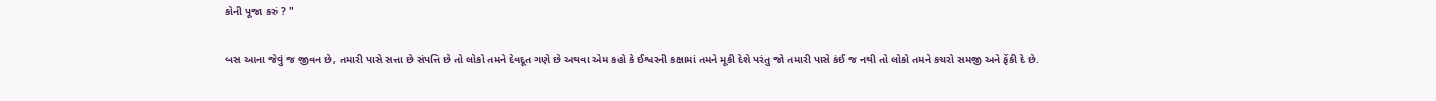કોની પૂજા કરું ? "

બસ આના જેવું જ જીવન છે, તમારી પાસે સત્તા છે સંપત્તિ છે તો લોકો તમને દેવદૂત ગણે છે અથવા એમ કહો કે ઈશ્વરની કક્ષામાં તમને મૂકી દેશે પરંતુ જો તમારી પાસે કંઈ જ નથી તો લોકો તમને કચરો સમજી અને ફેંકી દે છે.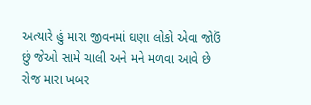અત્યારે હું મારા જીવનમાં ઘણા લોકો એવા જોઉં છું જેઓ સામે ચાલી અને મને મળવા આવે છે રોજ મારા ખબર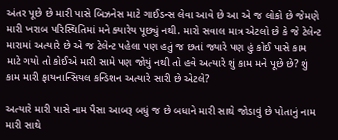અંતર પૂછે છે મારી પાસે બિઝનેસ માટે ગાઈડન્સ લેવા આવે છે આ એ જ લોકો છે જેમણે મારી ખરાબ પરિસ્થિતિમાં મને ક્યારેય પૂછ્યું નથી. મારો સવાલ માત્ર એટલો છે કે જે ટેલેન્ટ મારામાં અત્યારે છે એ જ ટેલેન્ટ પહેલા પણ હતું જ છતાં જ્યારે પણ હું કોઈ પાસે કામ માટે ગયો તો કોઈએ મારી સામે પણ જોયું નથી તો હવે અત્યારે શું કામ મને પૂછે છે? શું કામ મારી ફાયનાન્સિયલ કન્ડિશન અત્યારે સારી છે એટલે?

અત્યારે મારી પાસે નામ પૈસા આબરૂ બધું જ છે બધાને મારી સાથે જોડાવું છે પોતાનું નામ મારી સાથે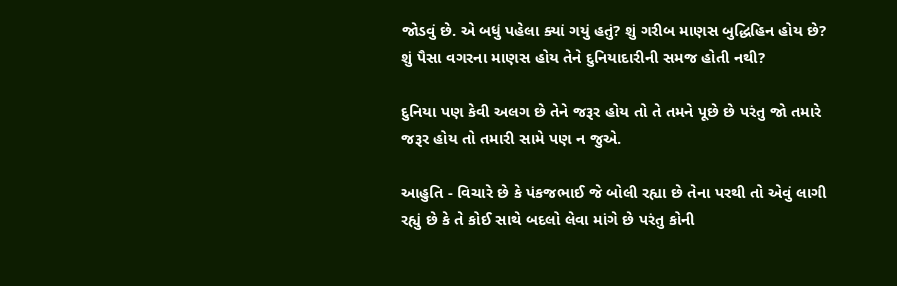જોડવું છે. એ બધું પહેલા ક્યાં ગયું હતું? શું ગરીબ માણસ બુદ્ધિહિન હોય છે?  શું પૈસા વગરના માણસ હોય તેને દુનિયાદારીની સમજ હોતી નથી?

દુનિયા પણ કેવી અલગ છે તેને જરૂર હોય તો તે તમને પૂછે છે પરંતુ જો તમારે જરૂર હોય તો તમારી સામે પણ ન જુએ.

આહુતિ - વિચારે છે કે પંકજભાઈ જે બોલી રહ્યા છે તેના પરથી તો એવું લાગી રહ્યું છે કે તે કોઈ સાથે બદલો લેવા માંગે છે પરંતુ કોની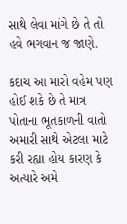સાથે લેવા માંગે છે તે તો હવે ભગવાન જ જાણે.

કદાચ આ મારો વહેમ પણ હોઈ શકે છે તે માત્ર પોતાના ભૂતકાળની વાતો અમારી સાથે એટલા માટે કરી રહ્યા હોય કારણ કે અત્યારે અમે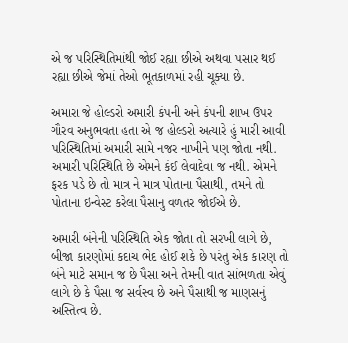એ જ પરિસ્થિતિમાંથી જોઈ રહ્યા છીએ અથવા પસાર થઈ રહ્યા છીએ જેમાં તેઓ ભૂતકાળમાં રહી ચૂક્યા છે.

અમારા જે હોલ્ડરો અમારી કંપની અને કંપની શાખ ઉપર ગૌરવ અનુભવતા હતા એ જ હોલ્ડરો અત્યારે હું મારી આવી પરિસ્થિતિમાં અમારી સામે નજર નાખીને પણ જોતા નથી. અમારી પરિસ્થિતિ છે એમને કંઈ લેવાદેવા જ નથી. એમને ફરક પડે છે તો માત્ર ને માત્ર પોતાના પૈસાથી, તમને તો પોતાના ઇન્વેસ્ટ કરેલા પૈસાનુ વળતર જોઈએ છે.

અમારી બંનેની પરિસ્થિતિ એક જોતા તો સરખી લાગે છે, બીજા કારણોમાં કદાચ ભેદ હોઈ શકે છે પરંતુ એક કારણ તો બંને માટે સમાન જ છે પૈસા અને તેમની વાત સાંભળતા એવું લાગે છે કે પૈસા જ સર્વસ્વ છે અને પૈસાથી જ માણસનું અસ્તિત્વ છે.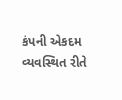કંપની એકદમ વ્યવસ્થિત રીતે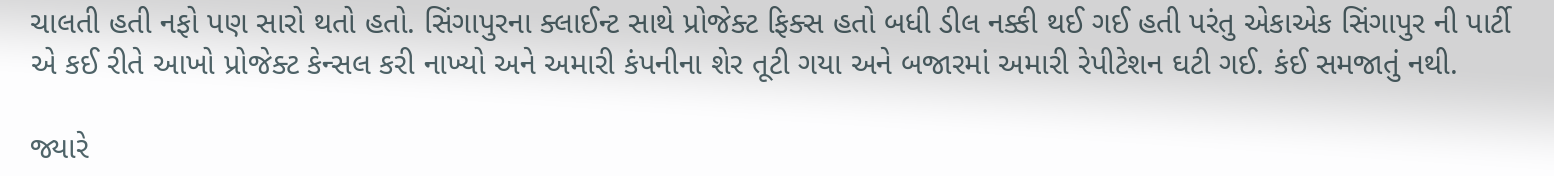ચાલતી હતી નફો પણ સારો થતો હતો. સિંગાપુરના ક્લાઈન્ટ સાથે પ્રોજેક્ટ ફિક્સ હતો બધી ડીલ નક્કી થઈ ગઈ હતી પરંતુ એકાએક સિંગાપુર ની પાર્ટી એ કઈ રીતે આખો પ્રોજેક્ટ કેન્સલ કરી નાખ્યો અને અમારી કંપનીના શેર તૂટી ગયા અને બજારમાં અમારી રેપીટેશન ઘટી ગઈ. કંઈ સમજાતું નથી.

જ્યારે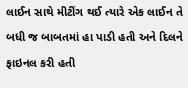લાઈન સાથે મીટીંગ થઈ ત્યારે એક લાઈન તે બધી જ બાબતમાં હા પાડી હતી અને દિલને ફાઇનલ કરી હતી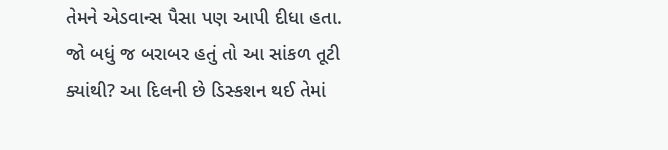તેમને એડવાન્સ પૈસા પણ આપી દીધા હતા. જો બધું જ બરાબર હતું તો આ સાંકળ તૂટી ક્યાંથી? આ દિલની છે ડિસ્કશન થઈ તેમાં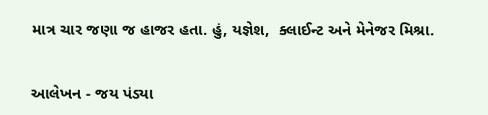માત્ર ચાર જણા જ હાજર હતા. હું, યજ્ઞેશ,  ક્લાઈન્ટ અને મેનેજર મિશ્રા.


આલેખન - જય પંડ્યા